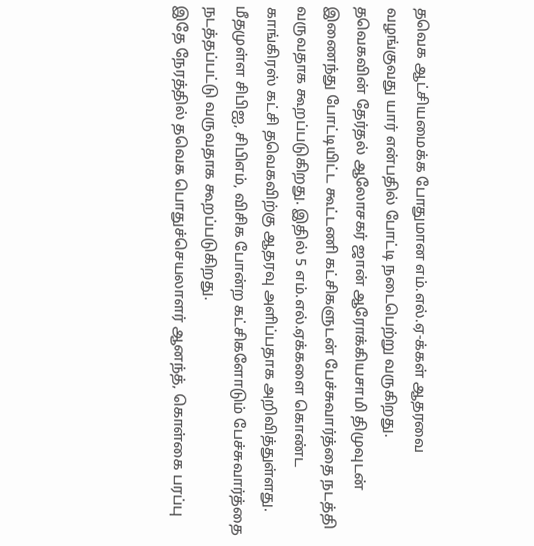தவெக ஆட்சியமைக்க போதுமான எம்.எல்.ஏ-க்கள் ஆதரவை வழங்குவது யார் என்பதில் போட்டி நடைபெற்று வருகிறது.
தவெகவின் தேர்தல் ஆலோசகர் ஜான் ஆரோக்கியசாமி திமுவுடன் இணைந்து போட்டியிட்ட கூட்டணி கட்சிகளுடன் பேச்சுவார்த்தை நடத்தி வருவதாக கூறப்படுகிறது. இதில் 5 எம்.எல்.ஏக்களை கொண்ட காங்கிரஸ் கட்சி தவெகவிற்கு ஆதரவு அளிப்பதாக அறிவித்துள்ளது. மீதமுள்ள சிபிஐ, சிபிஎம், விசிக போன்ற கட்சிகளோடும் பேச்சுவார்த்தை நடத்தப்பட்டு வருவதாக கூறப்படுகிறது.
இதே நேரத்தில் தவெக பொதுச்செயலாளர் ஆனந்த், கொள்கை பரப்பு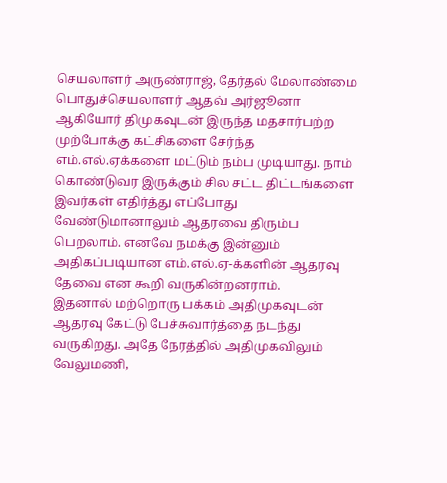செயலாளர் அருண்ராஜ், தேர்தல் மேலாண்மை பொதுச்செயலாளர் ஆதவ் அர்ஜூனா ஆகியோர் திமுகவுடன் இருந்த மதசார்பற்ற முற்போக்கு கட்சிகளை சேர்ந்த எம்.எல்.ஏக்களை மட்டும் நம்ப முடியாது. நாம் கொண்டுவர இருக்கும் சில சட்ட திட்டங்களை இவர்கள் எதிர்த்து எப்போது வேண்டுமானாலும் ஆதரவை திரும்ப பெறலாம். எனவே நமக்கு இன்னும் அதிகப்படியான எம்.எல்.ஏ-க்களின் ஆதரவு தேவை என கூறி வருகின்றனராம்.
இதனால் மற்றொரு பக்கம் அதிமுகவுடன் ஆதரவு கேட்டு பேச்சுவார்த்தை நடந்து வருகிறது. அதே நேரத்தில் அதிமுகவிலும் வேலுமணி,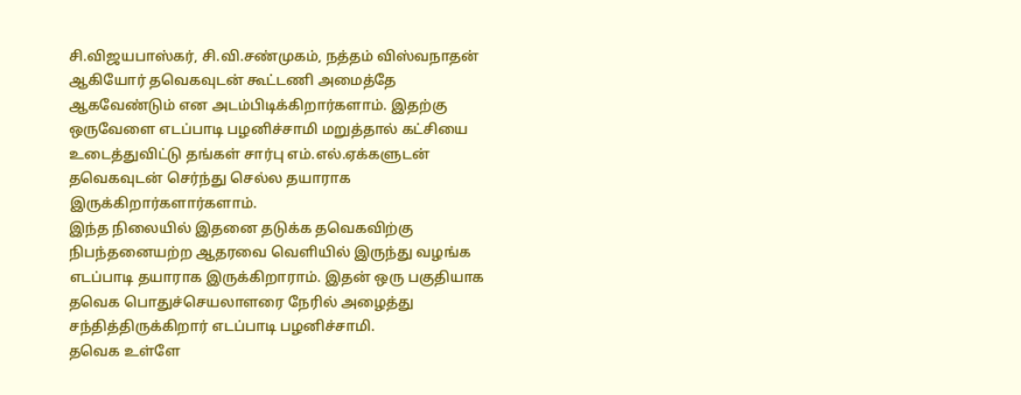சி.விஜயபாஸ்கர், சி.வி.சண்முகம், நத்தம் விஸ்வநாதன் ஆகியோர் தவெகவுடன் கூட்டணி அமைத்தே ஆகவேண்டும் என அடம்பிடிக்கிறார்களாம். இதற்கு ஒருவேளை எடப்பாடி பழனிச்சாமி மறுத்தால் கட்சியை உடைத்துவிட்டு தங்கள் சார்பு எம்.எல்.ஏக்களுடன் தவெகவுடன் செர்ந்து செல்ல தயாராக இருக்கிறார்களார்களாம்.
இந்த நிலையில் இதனை தடுக்க தவெகவிற்கு நிபந்தனையற்ற ஆதரவை வெளியில் இருந்து வழங்க எடப்பாடி தயாராக இருக்கிறாராம். இதன் ஒரு பகுதியாக தவெக பொதுச்செயலாளரை நேரில் அழைத்து சந்தித்திருக்கிறார் எடப்பாடி பழனிச்சாமி.
தவெக உள்ளே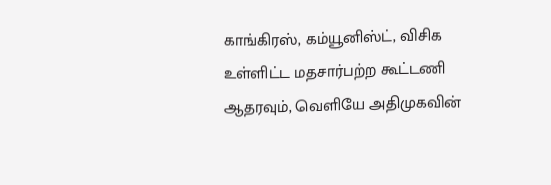காங்கிரஸ், கம்யூனிஸ்ட், விசிக உள்ளிட்ட மதசார்பற்ற கூட்டணி ஆதரவும், வெளியே அதிமுகவின்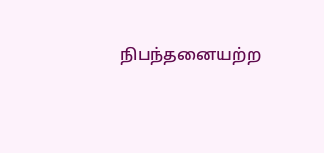நிபந்தனையற்ற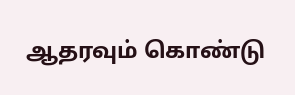ஆதரவும் கொண்டு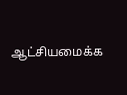ஆட்சியமைக்க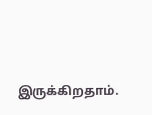இருக்கிறதாம்.